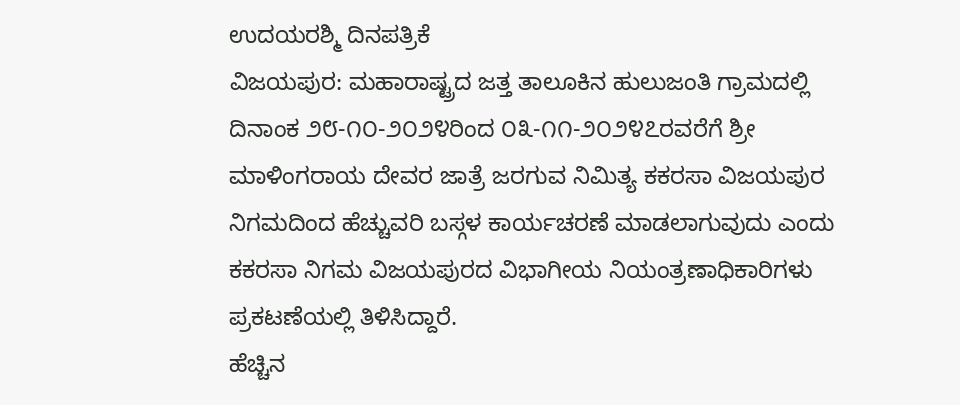ಉದಯರಶ್ಮಿ ದಿನಪತ್ರಿಕೆ
ವಿಜಯಪುರ: ಮಹಾರಾಷ್ಟ್ರದ ಜತ್ತ ತಾಲೂಕಿನ ಹುಲುಜಂತಿ ಗ್ರಾಮದಲ್ಲಿ ದಿನಾಂಕ ೨೮-೧೦-೨೦೨೪ರಿಂದ ೦೩-೧೧-೨೦೨೪೭ರವರೆಗೆ ಶ್ರೀ ಮಾಳಿಂಗರಾಯ ದೇವರ ಜಾತ್ರೆ ಜರಗುವ ನಿಮಿತ್ಯ ಕಕರಸಾ ವಿಜಯಪುರ ನಿಗಮದಿಂದ ಹೆಚ್ಚುವರಿ ಬಸ್ಗಳ ಕಾರ್ಯಚರಣೆ ಮಾಡಲಾಗುವುದು ಎಂದು ಕಕರಸಾ ನಿಗಮ ವಿಜಯಪುರದ ವಿಭಾಗೀಯ ನಿಯಂತ್ರಣಾಧಿಕಾರಿಗಳು ಪ್ರಕಟಣೆಯಲ್ಲಿ ತಿಳಿಸಿದ್ದಾರೆ.
ಹೆಚ್ಚಿನ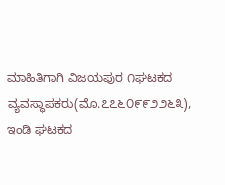ಮಾಹಿತಿಗಾಗಿ ವಿಜಯಪುರ ೧ಘಟಕದ ವ್ಯವಸ್ಥಾಪಕರು(ಮೊ.೭೭೬೦೯೯೨೨೬೩), ಇಂಡಿ ಘಟಕದ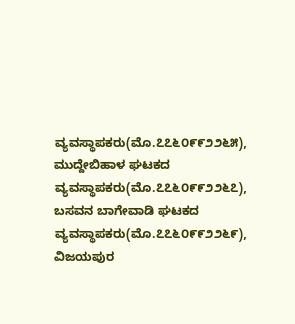ವ್ಯವಸ್ಥಾಪಕರು(ಮೊ.೭೭೬೦೯೯೨೨೬೫), ಮುದ್ದೇಬಿಹಾಳ ಘಟಕದ ವ್ಯವಸ್ಥಾಪಕರು(ಮೊ.೭೭೬೦೯೯೨೨೬೭), ಬಸವನ ಬಾಗೇವಾಡಿ ಘಟಕದ ವ್ಯವಸ್ಥಾಪಕರು(ಮೊ.೭೭೬೦೯೯೨೨೬೯), ವಿಜಯಪುರ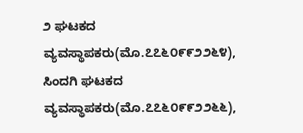೨ ಘಟಕದ ವ್ಯವಸ್ಥಾಪಕರು(ಮೊ.೭೭೬೦೯೯೨೨೬೪), ಸಿಂದಗಿ ಘಟಕದ ವ್ಯವಸ್ಥಾಪಕರು(ಮೊ.೭೭೬೦೯೯೨೨೬೬),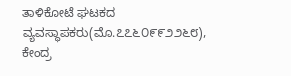ತಾಳಿಕೋಟೆ ಘಟಕದ ವ್ಯವಸ್ಥಾಪಕರು(ಮೊ.೭೭೬೦೯೯೨೨೬೮), ಕೇಂದ್ರ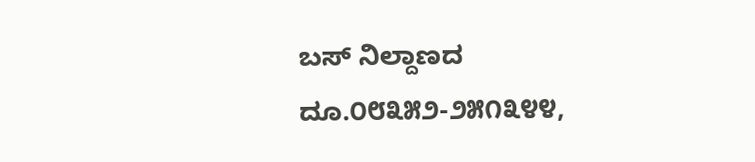ಬಸ್ ನಿಲ್ದಾಣದ ದೂ.೦೮೩೫೨-೨೫೧೩೪೪,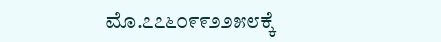ಮೊ.೭೭೬೦೯೯೨೨೫೮ಕ್ಕೆ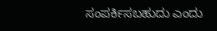ಸಂಪರ್ಕಿಸಬಹುದು ಎಂದು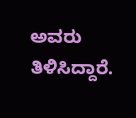ಅವರು ತಿಳಿಸಿದ್ದಾರೆ.